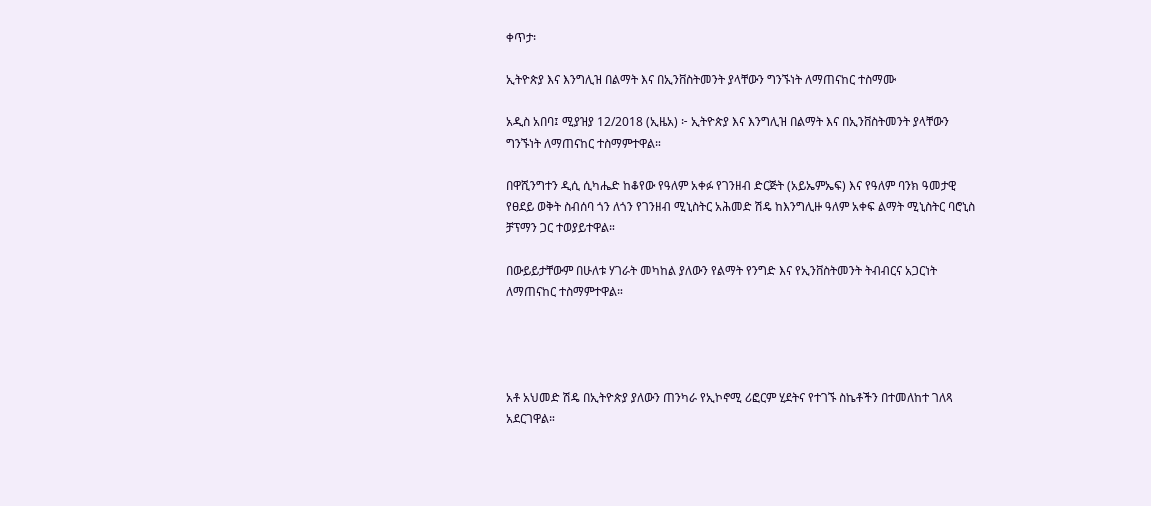ቀጥታ፡

ኢትዮጵያ እና እንግሊዝ በልማት እና በኢንቨስትመንት ያላቸውን ግንኙነት ለማጠናከር ተስማሙ

አዲስ አበባ፤ ሚያዝያ 12/2018 (ኢዜአ) ፦ ኢትዮጵያ እና እንግሊዝ በልማት እና በኢንቨስትመንት ያላቸውን ግንኙነት ለማጠናከር ተስማምተዋል።

በዋሺንግተን ዲሲ ሲካሔድ ከቆየው የዓለም አቀፉ የገንዘብ ድርጅት (አይኤምኤፍ) እና የዓለም ባንክ ዓመታዊ የፀደይ ወቅት ስብሰባ ጎን ለጎን የገንዘብ ሚኒስትር አሕመድ ሽዴ ከእንግሊዙ ዓለም አቀፍ ልማት ሚኒስትር ባሮኒስ ቻፕማን ጋር ተወያይተዋል።

በውይይታቸውም በሁለቱ ሃገራት መካከል ያለውን የልማት የንግድ እና የኢንቨስትመንት ትብብርና አጋርነት ለማጠናከር ተስማምተዋል።




አቶ አህመድ ሽዴ በኢትዮጵያ ያለውን ጠንካራ የኢኮኖሚ ሪፎርም ሂደትና የተገኙ ስኬቶችን በተመለከተ ገለጻ አደርገዋል።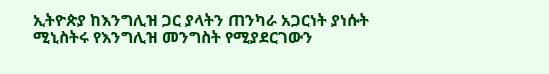ኢትዮጵያ ከእንግሊዝ ጋር ያላትን ጠንካራ አጋርነት ያነሱት ሚኒስትሩ የእንግሊዝ መንግስት የሚያደርገውን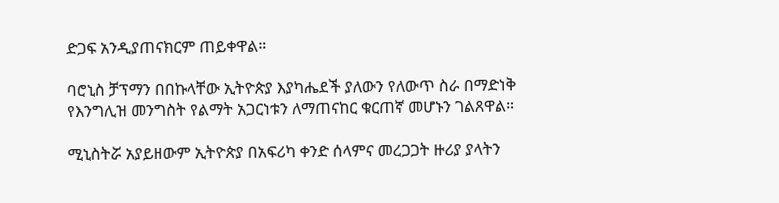ድጋፍ አንዲያጠናክርም ጠይቀዋል።

ባሮኒስ ቻፕማን በበኩላቸው ኢትዮጵያ እያካሔደች ያለውን የለውጥ ስራ በማድነቅ የእንግሊዝ መንግስት የልማት አጋርነቱን ለማጠናከር ቁርጠኛ መሆኑን ገልጸዋል።

ሚኒስትሯ አያይዘውም ኢትዮጵያ በአፍሪካ ቀንድ ሰላምና መረጋጋት ዙሪያ ያላትን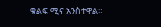ቁልፍ ሚና አንስተዋል።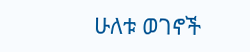ሁለቱ ወገኖች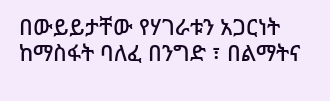በውይይታቸው የሃገራቱን አጋርነት ከማስፋት ባለፈ በንግድ ፣ በልማትና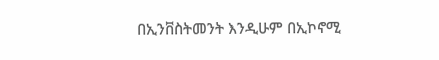በኢንቨስትመንት እንዲሁም በኢኮኖሚ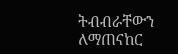ትብብራቸውን ለማጠናከር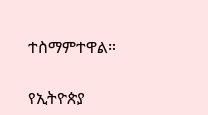ተስማምተዋል።

የኢትዮጵያ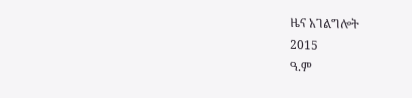ዜና አገልግሎት
2015
ዓ.ም